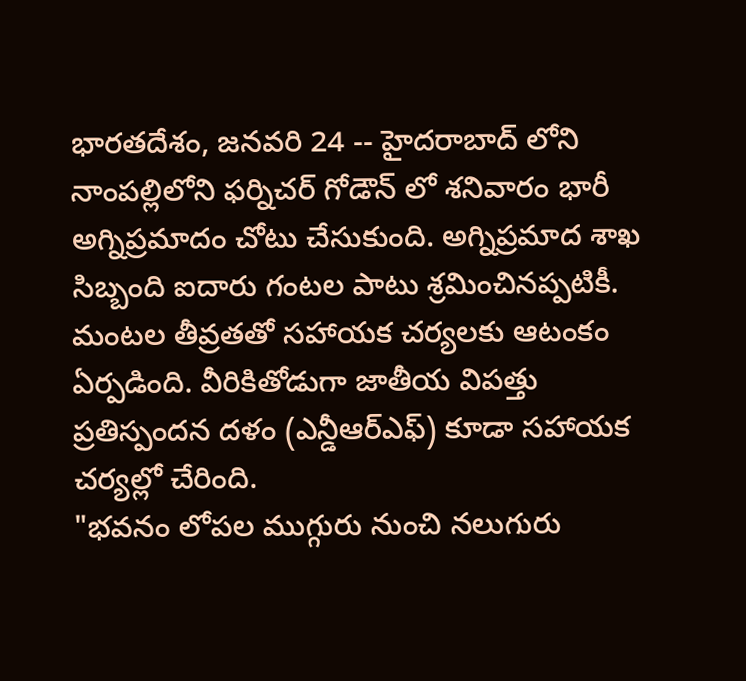భారతదేశం, జనవరి 24 -- హైదరాబాద్ లోని నాంపల్లిలోని ఫర్నిచర్ గోడౌన్ లో శనివారం భారీ అగ్నిప్రమాదం చోటు చేసుకుంది. అగ్నిప్రమాద శాఖ సిబ్బంది ఐదారు గంటల పాటు శ్రమించినప్పటికీ. మంటల తీవ్రతతో సహాయక చర్యలకు ఆటంకం ఏర్పడింది. వీరికితోడుగా జాతీయ విపత్తు ప్రతిస్పందన దళం (ఎన్డీఆర్ఎఫ్) కూడా సహాయక చర్యల్లో చేరింది.
"భవనం లోపల ముగ్గురు నుంచి నలుగురు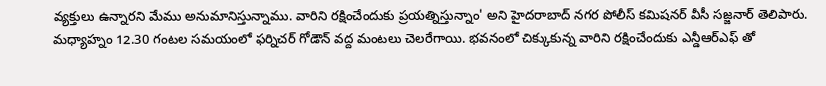వ్యక్తులు ఉన్నారని మేము అనుమానిస్తున్నాము. వారిని రక్షించేందుకు ప్రయత్నిస్తున్నాం' అని హైదరాబాద్ నగర పోలీస్ కమిషనర్ వీసీ సజ్జనార్ తెలిపారు.
మధ్యాహ్నం 12.30 గంటల సమయంలో ఫర్నిచర్ గోడౌన్ వద్ద మంటలు చెలరేగాయి. భవనంలో చిక్కుకున్న వారిని రక్షించేందుకు ఎన్డీఆర్ఎఫ్ తో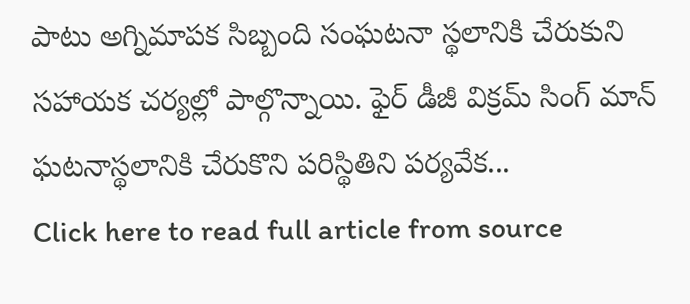పాటు అగ్నిమాపక సిబ్బంది సంఘటనా స్థలానికి చేరుకుని సహాయక చర్యల్లో పాల్గొన్నాయి. ఫైర్ డీజీ విక్రమ్ సింగ్ మాన్ ఘటనాస్థలానికి చేరుకొని పరిస్థితిని పర్యవేక...
Click here to read full article from source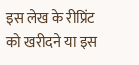इस लेख के रीप्रिंट को खरीदने या इस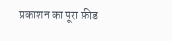प्रकाशन का पूरा फ़ीड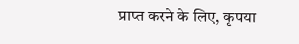प्राप्त करने के लिए, कृपया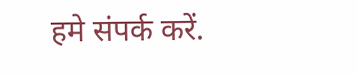हमे संपर्क करें.